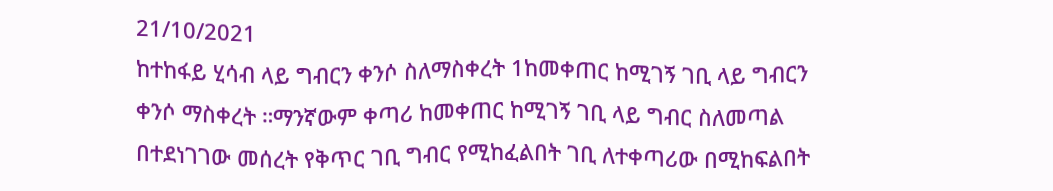21/10/2021
ከተከፋይ ሂሳብ ላይ ግብርን ቀንሶ ስለማስቀረት 1ከመቀጠር ከሚገኝ ገቢ ላይ ግብርን ቀንሶ ማስቀረት ።ማንኛውም ቀጣሪ ከመቀጠር ከሚገኝ ገቢ ላይ ግብር ስለመጣል በተደነገገው መሰረት የቅጥር ገቢ ግብር የሚከፈልበት ገቢ ለተቀጣሪው በሚከፍልበት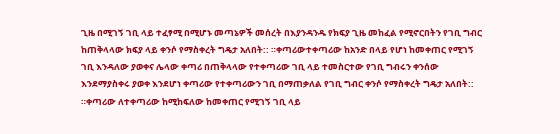ጊዜ በሚገኝ ገቢ ላይ ተፈፃሚ በሚሆኑ መጣኔዎች መሰረት በእያንዳንዱ የክፍያ ጊዜ መከፈል የሚኖርበትን የገቢ ግብር ከጠቅላላው ክፍያ ላይ ቀንሶ የማስቀረት ግዴታ አለበት:: ።ቀጣሪውተቀጣሪው ከአንድ በላይ የሆነ ከመቀጠር የሚገኝ ገቢ እንዳለው ያወቀና ሌላው ቀጣሪ በጠቅላላው የተቀጣሪው ገቢ ላይ ተመስርተው የገቢ ግብሩን ቀንሰው እንደማያስቀሩ ያወቀ እንደሆነ ቀጣሪው የተቀጣሪውን ገቢ በማጠቃለል የገቢ ግብር ቀንሶ የማስቀረት ግዴታ አለበት:: ።ቀጣሪው ለተቀጣሪው ከሚከፍለው ከመቀጠር የሚገኝ ገቢ ላይ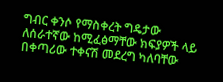ግብር ቀንሶ የማስቀረት ግዴታው ለሰራተኛው ከሚፈፅማቸው ክፍያዎች ላይ በቀጣሪው ተቀናሽ መደረግ ካለባቸው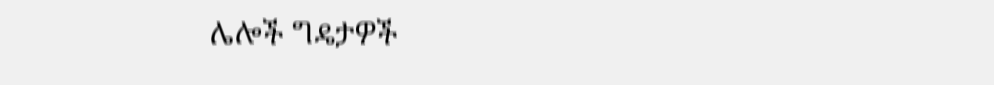ሌሎች ግዴታዎች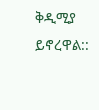ቅዲሚያ ይኖረዋል::